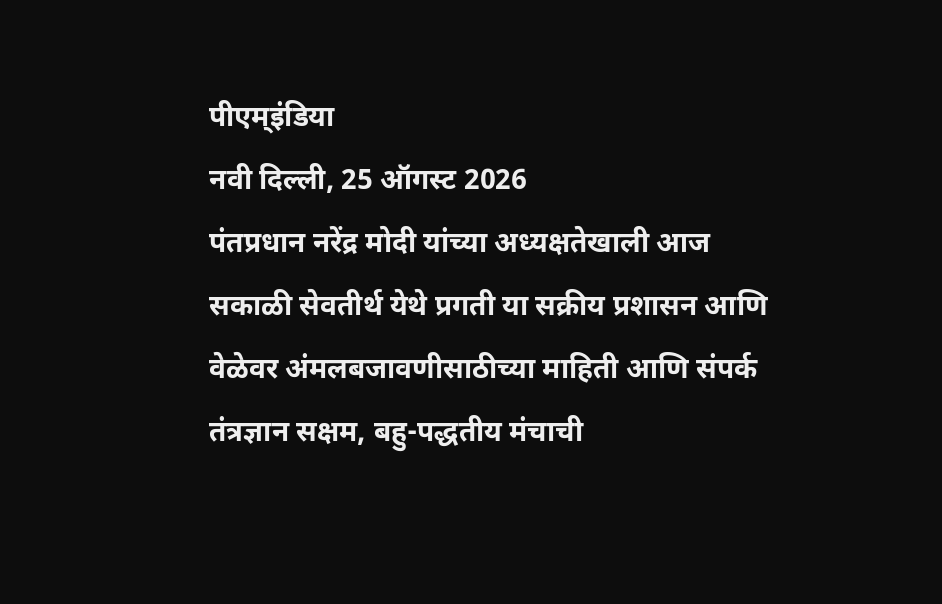पीएम्इंडिया
नवी दिल्ली, 25 ऑगस्ट 2026
पंतप्रधान नरेंद्र मोदी यांच्या अध्यक्षतेखाली आज सकाळी सेवतीर्थ येथे प्रगती या सक्रीय प्रशासन आणि वेळेवर अंमलबजावणीसाठीच्या माहिती आणि संपर्क तंत्रज्ञान सक्षम, बहु-पद्धतीय मंचाची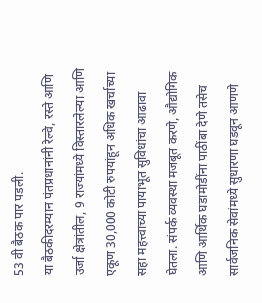53 वी बैठक पार पडली.
या बैठकीदरम्यान पंतप्रधानांनी रेल्वे, रस्ते आणि उर्जा क्षेत्रांतील, 9 राज्यांमध्ये विस्तारलेल्या आणि एकूण 30,000 कोटी रुपयांहून अधिक खर्चाच्या सहा महत्त्वाच्या पायाभूत सुविधांचा आढावा घेतला. संपर्क व्यवस्था मजबूत करणे, औद्योगिक आणि आर्थिक घडामोडींना पाठींबा देणे तसेच सार्वजनिक सेवांमध्ये सुधारणा घडवून आणणे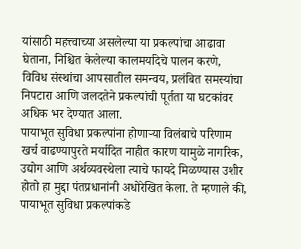यांसाठी महत्त्वाच्या असलेल्या या प्रकल्पांचा आढावा घेताना, निश्चित केलेल्या कालमर्यादेचे पालन करणे, विविध संस्थांचा आपसातील समन्वय, प्रलंबित समस्यांचा निपटारा आणि जलदतेने प्रकल्पांची पूर्तता या घटकांवर अधिक भर देण्यात आला.
पायाभूत सुविधा प्रकल्पांना होणाऱ्या विलंबाचे परिणाम खर्च वाढण्यापुरते मर्यादित नाहीत कारण यामुळे नागरिक, उद्योग आणि अर्थव्यवस्थेला त्याचे फायदे मिळण्यास उशीर होतो हा मुद्दा पंतप्रधानांनी अधोरेखित केला. ते म्हणाले की, पायाभूत सुविधा प्रकल्पांकडे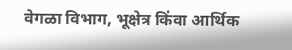वेगळा विभाग, भूक्षेत्र किंवा आर्थिक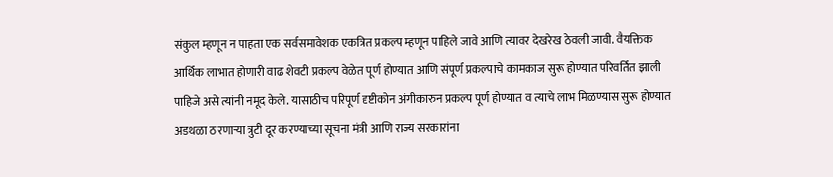संकुल म्हणून न पाहता एक सर्वसमावेशक एकत्रित प्रकल्प म्हणून पाहिले जावे आणि त्यावर देखरेख ठेवली जावी. वैयक्तिक आर्थिक लाभात होणारी वाढ शेवटी प्रकल्प वेळेत पूर्ण होण्यात आणि संपूर्ण प्रकल्पाचे कामकाज सुरू होण्यात परिवर्तित झाली पाहिजे असे त्यांनी नमूद केले. यासाठीच परिपूर्ण दृष्टीकोन अंगीकारुन प्रकल्प पूर्ण होण्यात व त्याचे लाभ मिळण्यास सुरू होण्यात अडथळा ठरणाऱ्या त्रुटी दूर करण्याच्या सूचना मंत्री आणि राज्य सरकारांना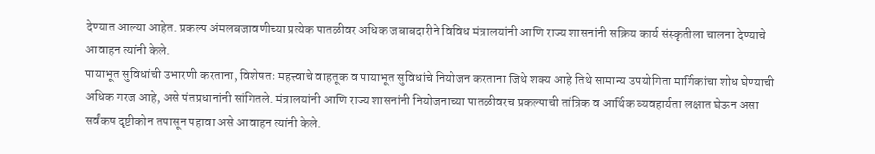देण्यात आल्या आहेत. प्रकल्प अंमलबजावणीच्या प्रत्येक पातळीवर अधिक जबाबदारीने विविध मंत्रालयांनी आणि राज्य शासनांनी सक्रिय कार्य संस्कृतीला चालना देण्याचे आवाहन त्यांनी केले.
पायाभूत सुविधांची उभारणी करताना, विशेषतः महत्त्वाचे वाहतूक व पायाभूत सुविधांचे नियोजन करताना जिथे शक्य आहे तिथे सामान्य उपयोगिता मार्गिकांचा शोध घेण्याची अधिक गरज आहे, असे पंतप्रधानांनी सांगितले. मंत्रालयांनी आणि राज्य शासनांनी नियोजनाच्या पातळीवरच प्रकल्पाची तांत्रिक व आर्थिक व्यवहार्यता लक्षात घेऊन असा सर्वंकष दृष्टीकोन तपासून पहावा असे आवाहन त्यांनी केले.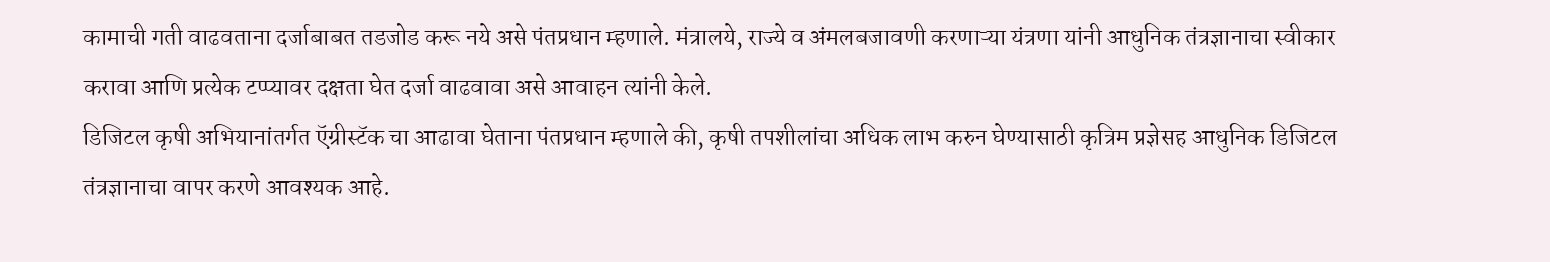कामाची गती वाढवताना दर्जाबाबत तडजोड करू नये असे पंतप्रधान म्हणाले. मंत्रालये, राज्ये व अंमलबजावणी करणाऱ्या यंत्रणा यांनी आधुनिक तंत्रज्ञानाचा स्वीकार करावा आणि प्रत्येक टप्प्यावर दक्षता घेत दर्जा वाढवावा असे आवाहन त्यांनी केले.
डिजिटल कृषी अभियानांतर्गत ऍग्रीस्टॅक चा आढावा घेताना पंतप्रधान म्हणाले की, कृषी तपशीलांचा अधिक लाभ करुन घेण्यासाठी कृत्रिम प्रज्ञेसह आधुनिक डिजिटल तंत्रज्ञानाचा वापर करणे आवश्यक आहे.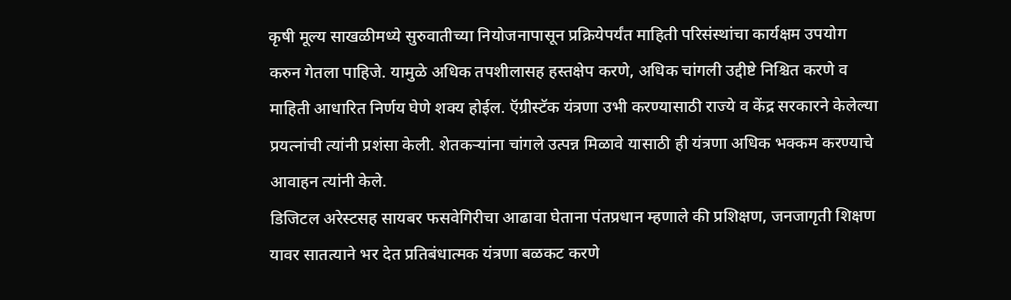कृषी मूल्य साखळीमध्ये सुरुवातीच्या नियोजनापासून प्रक्रियेपर्यंत माहिती परिसंस्थांचा कार्यक्षम उपयोग करुन गेतला पाहिजे. यामुळे अधिक तपशीलासह हस्तक्षेप करणे, अधिक चांगली उद्दीष्टे निश्चित करणे व माहिती आधारित निर्णय घेणे शक्य होईल. ऍग्रीस्टॅक यंत्रणा उभी करण्यासाठी राज्ये व केंद्र सरकारने केलेल्या प्रयत्नांची त्यांनी प्रशंसा केली. शेतकऱ्यांना चांगले उत्पन्न मिळावे यासाठी ही यंत्रणा अधिक भक्कम करण्याचे आवाहन त्यांनी केले.
डिजिटल अरेस्टसह सायबर फसवेगिरीचा आढावा घेताना पंतप्रधान म्हणाले की प्रशिक्षण, जनजागृती शिक्षण यावर सातत्याने भर देत प्रतिबंधात्मक यंत्रणा बळकट करणे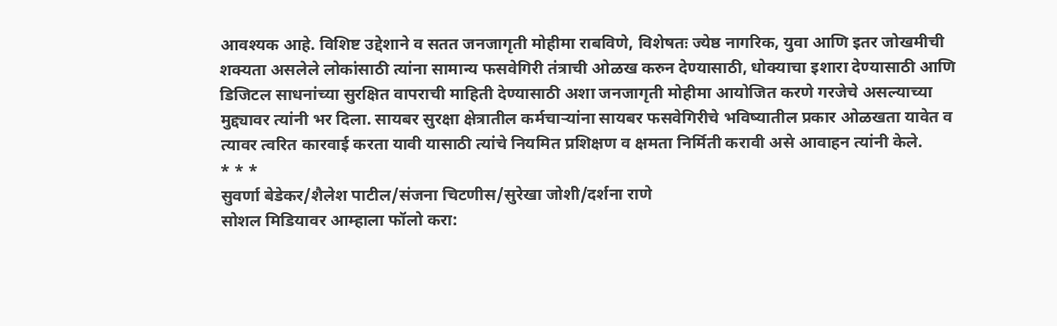आवश्यक आहे. विशिष्ट उद्देशाने व सतत जनजागृती मोहीमा राबविणे, विशेषतः ज्येष्ठ नागरिक, युवा आणि इतर जोखमीची शक्यता असलेले लोकांसाठी त्यांना सामान्य फसवेगिरी तंत्राची ओळख करुन देण्यासाठी, धोक्याचा इशारा देण्यासाठी आणि डिजिटल साधनांच्या सुरक्षित वापराची माहिती देण्यासाठी अशा जनजागृती मोहीमा आयोजित करणे गरजेचे असल्याच्या मुद्द्यावर त्यांनी भर दिला. सायबर सुरक्षा क्षेत्रातील कर्मचाऱ्यांना सायबर फसवेगिरीचे भविष्यातील प्रकार ओळखता यावेत व त्यावर त्वरित कारवाई करता यावी यासाठी त्यांचे नियमित प्रशिक्षण व क्षमता निर्मिती करावी असे आवाहन त्यांनी केले.
* * *
सुवर्णा बेडेकर/शैलेश पाटील/संजना चिटणीस/सुरेखा जोशी/दर्शना राणे
सोशल मिडियावर आम्हाला फॉलो करा: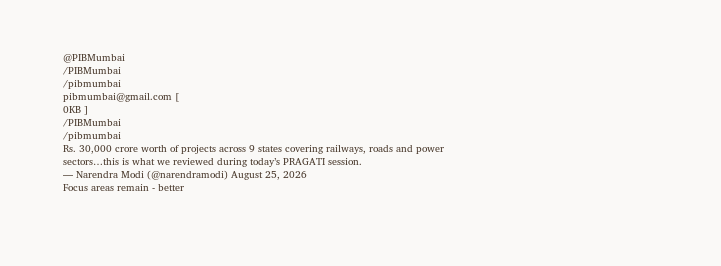@PIBMumbai
/PIBMumbai
/pibmumbai
pibmumbai@gmail.com [
0KB ]
/PIBMumbai
/pibmumbai
Rs. 30,000 crore worth of projects across 9 states covering railways, roads and power sectors…this is what we reviewed during today’s PRAGATI session.
— Narendra Modi (@narendramodi) August 25, 2026
Focus areas remain - better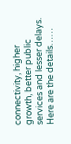connectivity, higher growth, better public services and lesser delays.
Here are the details……